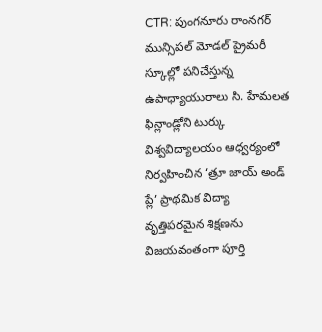CTR: పుంగనూరు రాంనగర్ మున్సిపల్ మోడల్ ప్రైమరీ స్కూల్లో పనిచేస్తున్న ఉపాధ్యాయురాలు సి. హేమలత ఫిన్లాండ్లోని టుర్కు విశ్వవిద్యాలయం ఆధ్వర్యంలో నిర్వహించిన ‘త్రూ జాయ్ అండ్ ప్లే’ ప్రాథమిక విద్యా వృత్తిపరమైన శిక్షణను విజయవంతంగా పూర్తి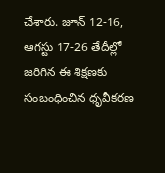చేశారు. జూన్ 12-16, ఆగస్టు 17-26 తేదీల్లో జరిగిన ఈ శిక్షణకు సంబంధించిన ధృవీకరణ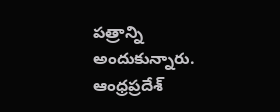పత్రాన్ని అందుకున్నారు.
ఆంధ్రప్రదేశ్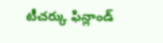టీచర్కు ఫిన్లాండ్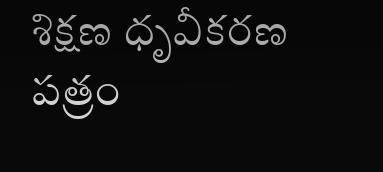శిక్షణ ధృవీకరణ పత్రం